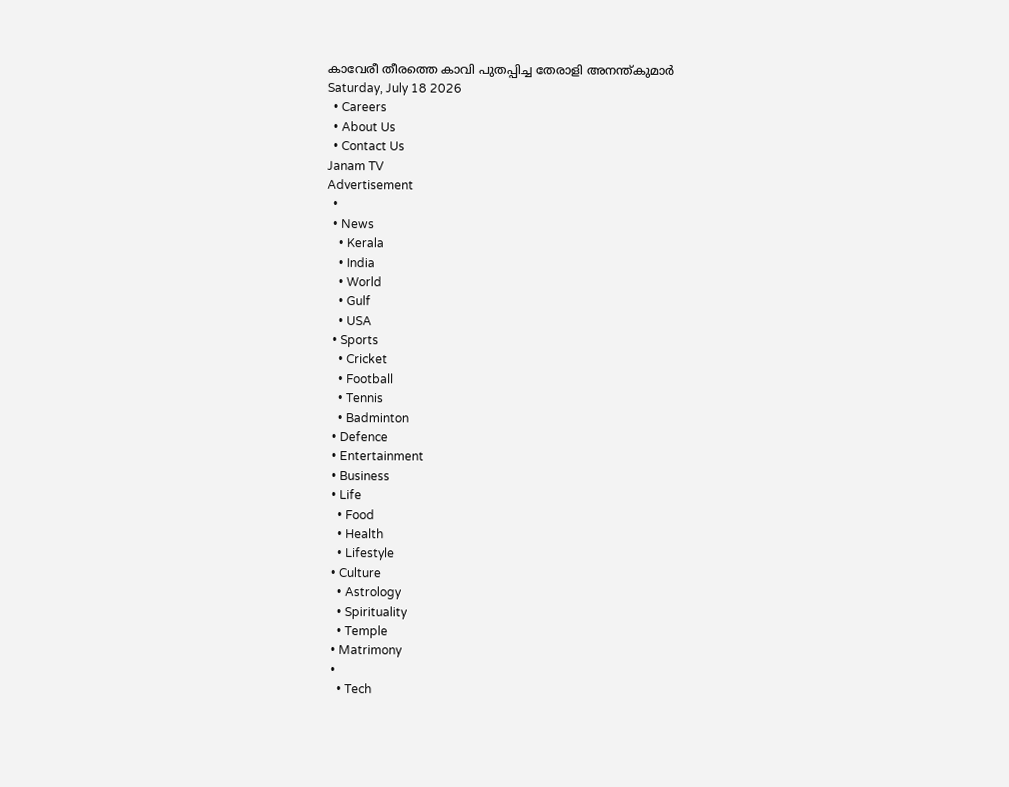കാവേരീ തീരത്തെ കാവി പുതപ്പിച്ച തേരാളി അനന്ത്കുമാർ
Saturday, July 18 2026
  • Careers
  • About Us
  • Contact Us
Janam TV
Advertisement
  •
  • News
    • Kerala
    • India
    • World
    • Gulf
    • USA
  • Sports
    • Cricket
    • Football
    • Tennis
    • Badminton
  • Defence
  • Entertainment
  • Business
  • Life
    • Food
    • Health
    • Lifestyle
  • Culture
    • Astrology
    • Spirituality
    • Temple
  • Matrimony
  •
    • Tech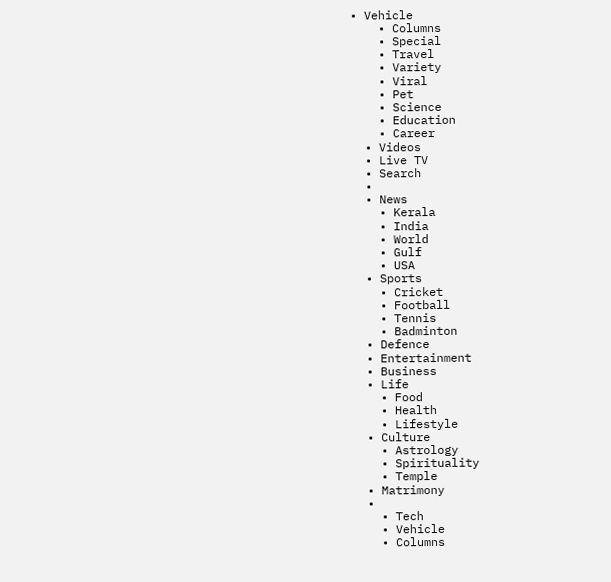• Vehicle
    • Columns
    • Special
    • Travel
    • Variety
    • Viral
    • Pet
    • Science
    • Education
    • Career
  • Videos
  • Live TV
  • Search
  •
  • News
    • Kerala
    • India
    • World
    • Gulf
    • USA
  • Sports
    • Cricket
    • Football
    • Tennis
    • Badminton
  • Defence
  • Entertainment
  • Business
  • Life
    • Food
    • Health
    • Lifestyle
  • Culture
    • Astrology
    • Spirituality
    • Temple
  • Matrimony
  •
    • Tech
    • Vehicle
    • Columns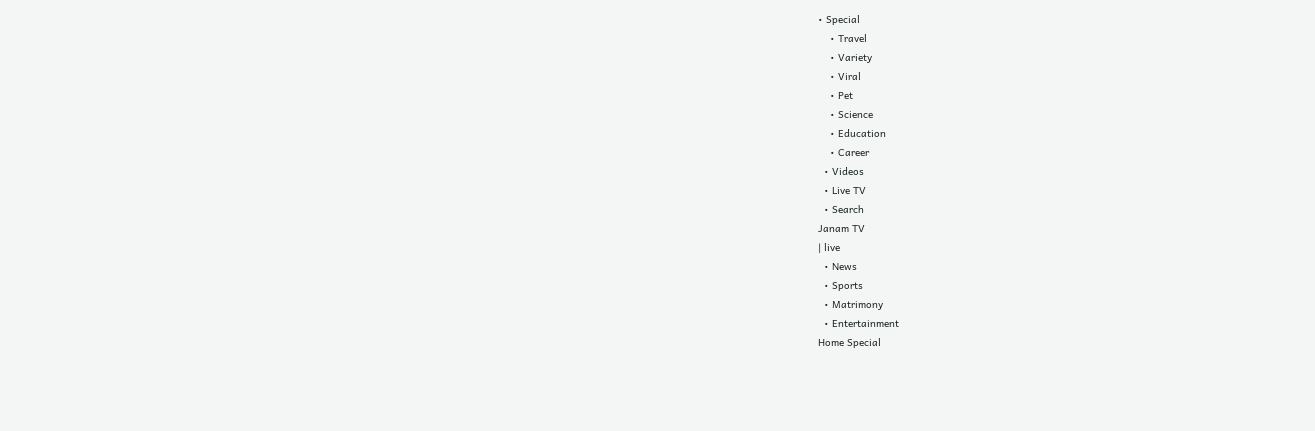• Special
    • Travel
    • Variety
    • Viral
    • Pet
    • Science
    • Education
    • Career
  • Videos
  • Live TV
  • Search
Janam TV
| live
  • News
  • Sports
  • Matrimony
  • Entertainment
Home Special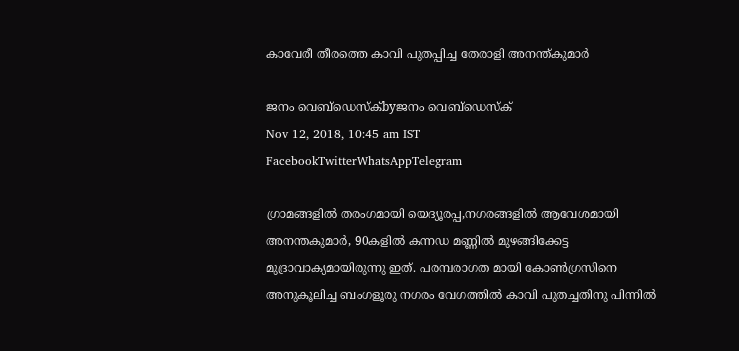കാവേരീ തീരത്തെ കാവി പുതപ്പിച്ച തേരാളി അനന്ത്കുമാർ

ജനം വെബ്‌ഡെസ്ക്byജനം വെബ്‌ഡെസ്ക്
Nov 12, 2018, 10:45 am IST
FacebookTwitterWhatsAppTelegram

ഗ്രാമങ്ങളിൽ തരംഗമായി യെദ്യൂരപ്പ,നഗരങ്ങളിൽ ആവേശമായി അനന്തകുമാർ, 90കളിൽ കന്നഡ മണ്ണിൽ മുഴങ്ങിക്കേട്ട മുദ്രാവാക്യമായിരുന്നു ഇത്. പരമ്പരാഗത മായി കോൺഗ്രസിനെ അനുകൂലിച്ച ബംഗളൂരു നഗരം വേഗത്തിൽ കാവി പുതച്ചതിനു പിന്നിൽ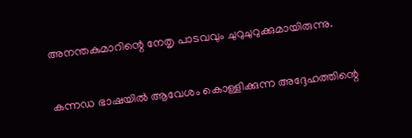അനന്തകുമാറിന്റെ നേതൃ പാടവവും ചുറുചുറുക്കുമായിരുന്നു.

കന്നഡ ഭാഷയിൽ ആവേശം കൊള്ളിക്കുന്ന അദ്ദേഹത്തിന്റെ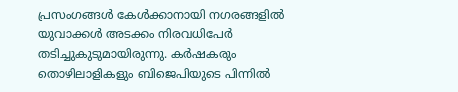പ്രസംഗങ്ങൾ കേൾക്കാനായി നഗരങ്ങളിൽ യുവാക്കൾ അടക്കം നിരവധിപേർ തടിച്ചുകുടുമായിരുന്നു. കർഷകരും തൊഴിലാളികളും ബിജെപിയുടെ പിന്നിൽ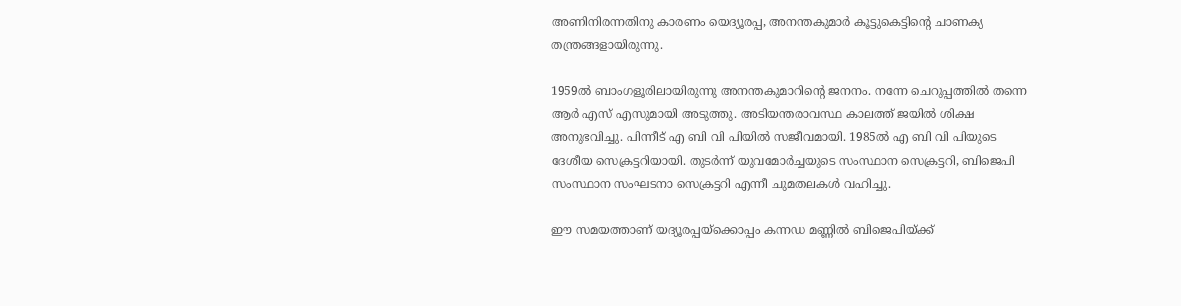അണിനിരന്നതിനു കാരണം യെദ്യൂരപ്പ, അനന്തകുമാർ കൂട്ടുകെട്ടിന്റെ ചാണക്യ തന്ത്രങ്ങളായിരുന്നു.

1959ൽ ബാംഗളൂരിലായിരുന്നു അനന്തകുമാറിന്റെ ജനനം. നന്നേ ചെറുപ്പത്തിൽ തന്നെ ആർ എസ് എസുമായി അടുത്തു. അടിയന്തരാവസ്ഥ കാലത്ത് ജയിൽ ശിക്ഷ അനുഭവിച്ചു. പിന്നീട് എ ബി വി പിയിൽ സജീവമായി. 1985ൽ എ ബി വി പിയുടെ ദേശീയ സെക്രട്ടറിയായി. തുടർന്ന് യുവമോർച്ചയുടെ സംസ്ഥാന സെക്രട്ടറി, ബിജെപി സംസ്ഥാന സംഘടനാ സെക്രട്ടറി എന്നീ ചുമതലകൾ വഹിച്ചു.

ഈ സമയത്താണ് യദ്യൂരപ്പയ്‌ക്കൊപ്പം കന്നഡ മണ്ണിൽ ബിജെപിയ്‌ക്ക്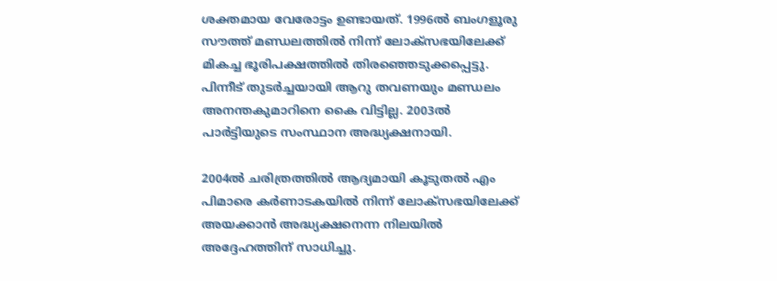ശക്തമായ വേരോട്ടം ഉണ്ടായത്. 1996ൽ ബംഗളൂരു സൗത്ത് മണ്ഡലത്തിൽ നിന്ന് ലോക്‌സഭയിലേക്ക് മികച്ച ഭൂരിപക്ഷത്തിൽ തിരഞ്ഞെടുക്കപ്പെട്ടു. പിന്നീട് തുടർച്ചയായി ആറു തവണയും മണ്ഡലം അനന്തകുമാറിനെ കൈ വിട്ടില്ല. 2003ൽ പാർട്ടിയുടെ സംസ്ഥാന അദ്ധ്യക്ഷനായി.

2004ൽ ചരിത്രത്തിൽ ആദ്യമായി കൂടുതൽ എം പിമാരെ കർണാടകയിൽ നിന്ന് ലോക്‌സഭയിലേക്ക് അയക്കാൻ അദ്ധ്യക്ഷനെന്ന നിലയിൽ അദ്ദേഹത്തിന് സാധിച്ചു.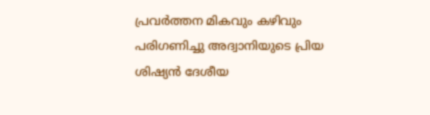പ്രവർത്തന മികവും കഴിവും പരിഗണിച്ചു അദ്വാനിയുടെ പ്രിയ ശിഷ്യൻ ദേശീയ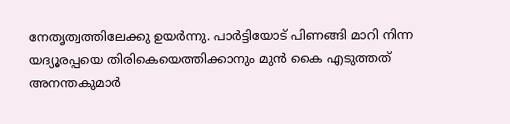നേതൃത്വത്തിലേക്കു ഉയർന്നു. പാർട്ടിയോട് പിണങ്ങി മാറി നിന്ന യദ്യൂരപ്പയെ തിരികെയെത്തിക്കാനും മുൻ കൈ എടുത്തത് അനന്തകുമാർ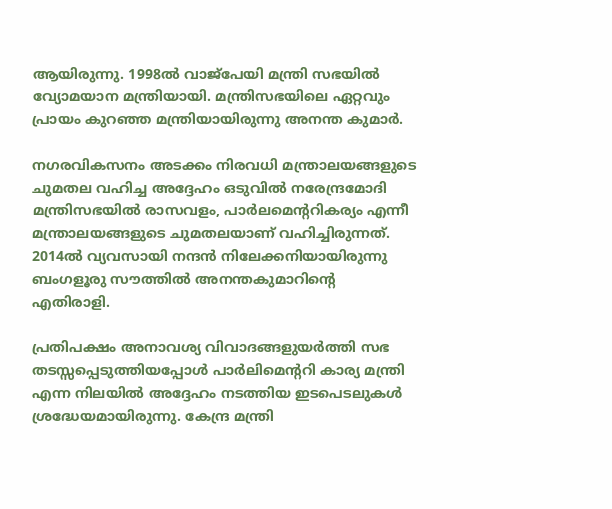ആയിരുന്നു. 1998ൽ വാജ്‌പേയി മന്ത്രി സഭയിൽ വ്യോമയാന മന്ത്രിയായി. മന്ത്രിസഭയിലെ ഏറ്റവും പ്രായം കുറഞ്ഞ മന്ത്രിയായിരുന്നു അനന്ത കുമാർ.

നഗരവികസനം അടക്കം നിരവധി മന്ത്രാലയങ്ങളുടെ ചുമതല വഹിച്ച അദ്ദേഹം ഒടുവിൽ നരേന്ദ്രമോദി മന്ത്രിസഭയിൽ രാസവളം, പാർലമെന്ററികര്യം എന്നീ മന്ത്രാലയങ്ങളുടെ ചുമതലയാണ് വഹിച്ചിരുന്നത്. 2014ൽ വ്യവസായി നന്ദൻ നിലേക്കനിയായിരുന്നു ബംഗളൂരു സൗത്തിൽ അനന്തകുമാറിന്റെ എതിരാളി.

പ്രതിപക്ഷം അനാവശ്യ വിവാദങ്ങളുയർത്തി സഭ തടസ്സപ്പെടുത്തിയപ്പോൾ പാർലിമെന്ററി കാര്യ മന്ത്രി എന്ന നിലയിൽ അദ്ദേഹം നടത്തിയ ഇടപെടലുകൾ ശ്രദ്ധേയമായിരുന്നു. കേന്ദ്ര മന്ത്രി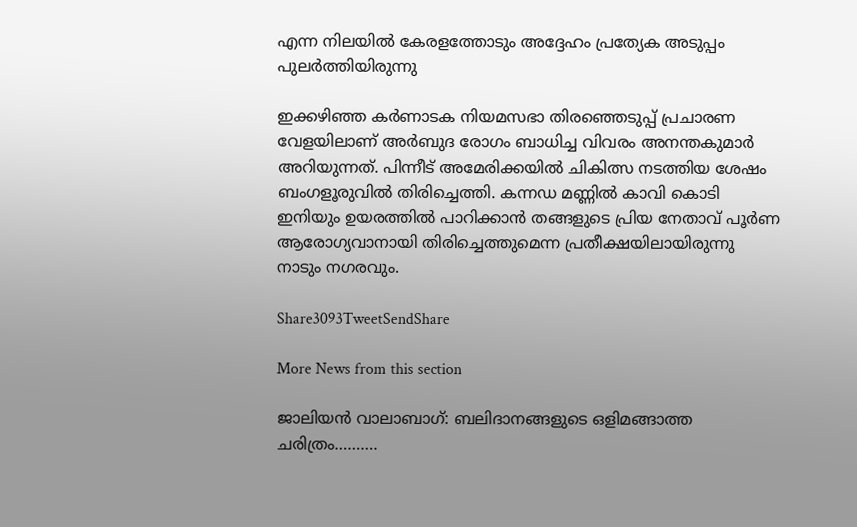എന്ന നിലയിൽ കേരളത്തോടും അദ്ദേഹം പ്രത്യേക അടുപ്പം പുലർത്തിയിരുന്നു

ഇക്കഴിഞ്ഞ കർണാടക നിയമസഭാ തിരഞ്ഞെടുപ്പ് പ്രചാരണ വേളയിലാണ് അർബുദ രോഗം ബാധിച്ച വിവരം അനന്തകുമാർ അറിയുന്നത്. പിന്നീട് അമേരിക്കയിൽ ചികിത്സ നടത്തിയ ശേഷം ബംഗളൂരുവിൽ തിരിച്ചെത്തി. കന്നഡ മണ്ണിൽ കാവി കൊടി ഇനിയും ഉയരത്തിൽ പാറിക്കാൻ തങ്ങളുടെ പ്രിയ നേതാവ് പൂർണ ആരോഗ്യവാനായി തിരിച്ചെത്തുമെന്ന പ്രതീക്ഷയിലായിരുന്നു നാടും നഗരവും.

Share3093TweetSendShare

More News from this section

ജാലിയൻ വാലാബാഗ്: ബലിദാനങ്ങളുടെ ഒളിമങ്ങാത്ത ചരിത്രം……….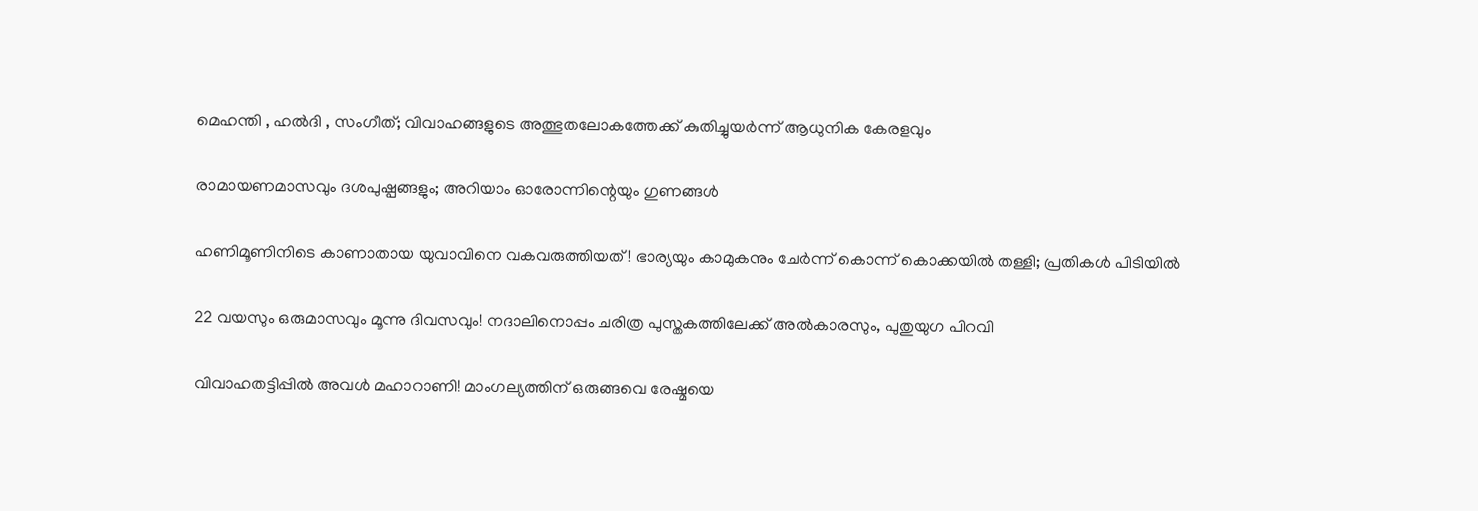മെഹന്തി , ഹൽദി , സംഗീത്; വിവാഹങ്ങളുടെ അത്ഭുതലോകത്തേക്ക് കുതിച്ചുയർന്ന് ആധുനിക കേരളവും

രാമായണമാസവും ദശപുഷ്പങ്ങളും; അറിയാം ഓരോന്നിന്റെയും ഗുണങ്ങൾ

ഹണിമൂണിനിടെ കാണാതായ യുവാവിനെ വകവരുത്തിയത്! ഭാര്യയും കാമുകനും ചേർന്ന് കൊന്ന് കൊക്കയിൽ തള്ളി; പ്രതികൾ പിടിയിൽ

22 വയസും ഒരുമാസവും മൂന്നു ദിവസവും! നദാലിനൊപ്പം ചരിത്ര പുസ്തകത്തിലേക്ക് അൽകാരസും, പുതുയുഗ പിറവി

വിവാഹതട്ടിപ്പിൽ അവൾ മഹാറാണി! മാംഗല്യത്തിന് ഒരുങ്ങവെ രേഷ്മയെ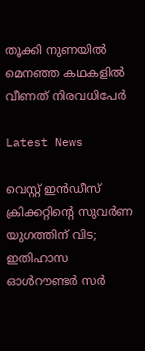തൂക്കി നുണയിൽ മെനഞ്ഞ കഥകളിൽ വീണത് നിരവധിപേർ

Latest News

വെസ്റ്റ് ഇൻഡീസ് ക്രിക്കറ്റിന്റെ സുവർണ യുഗത്തിന് വിട; ഇതിഹാസ ഓൾറൗണ്ടർ സർ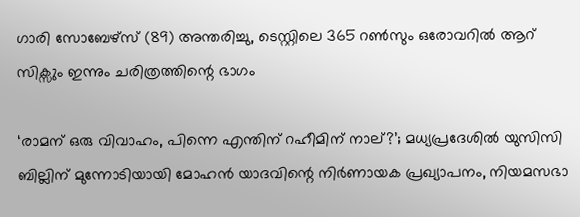ഗാരി സോബേഴ്സ് (89) അന്തരിച്ചു, ടെസ്റ്റിലെ 365 റൺസും ഒരോവറിൽ ആറ് സിക്സും ഇന്നും ചരിത്രത്തിന്റെ ഭാഗം

‘രാമന് ഒരു വിവാഹം, പിന്നെ എന്തിന് റഹീമിന് നാല്?’; മധ്യപ്രദേശിൽ യുസിസി ബില്ലിന് മുന്നോടിയായി മോഹൻ യാദവിന്റെ നിർണായക പ്രഖ്യാപനം, നിയമസഭാ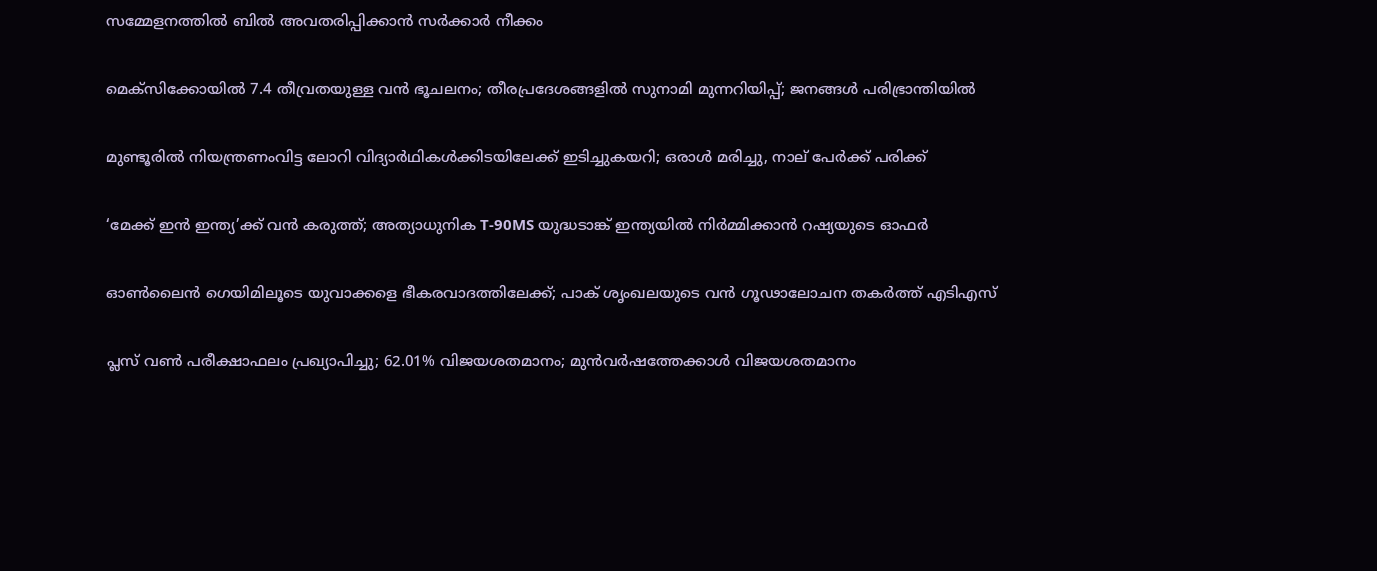സമ്മേളനത്തിൽ ബിൽ അവതരിപ്പിക്കാൻ സർക്കാർ നീക്കം

മെക്‌സിക്കോയില്‍ 7.4 തീവ്രതയുള്ള വന്‍ ഭൂചലനം; തീരപ്രദേശങ്ങളില്‍ സുനാമി മുന്നറിയിപ്പ്; ജനങ്ങള്‍ പരിഭ്രാന്തിയില്‍

മുണ്ടൂരില്‍ നിയന്ത്രണംവിട്ട ലോറി വിദ്യാര്‍ഥികള്‍ക്കിടയിലേക്ക് ഇടിച്ചുകയറി; ഒരാള്‍ മരിച്ചു, നാല് പേര്‍ക്ക് പരിക്ക്

‘മേക്ക് ഇന്‍ ഇന്ത്യ’ക്ക് വന്‍ കരുത്ത്; അത്യാധുനിക T-90MS യുദ്ധടാങ്ക് ഇന്ത്യയില്‍ നിര്‍മ്മിക്കാന്‍ റഷ്യയുടെ ഓഫര്‍

ഓണ്‍ലൈന്‍ ഗെയിമിലൂടെ യുവാക്കളെ ഭീകരവാദത്തിലേക്ക്; പാക് ശൃംഖലയുടെ വന്‍ ഗൂഢാലോചന തകര്‍ത്ത് എടിഎസ്

പ്ലസ് വണ്‍ പരീക്ഷാഫലം പ്രഖ്യാപിച്ചു; 62.01% വിജയശതമാനം; മുന്‍വര്‍ഷത്തേക്കാള്‍ വിജയശതമാനം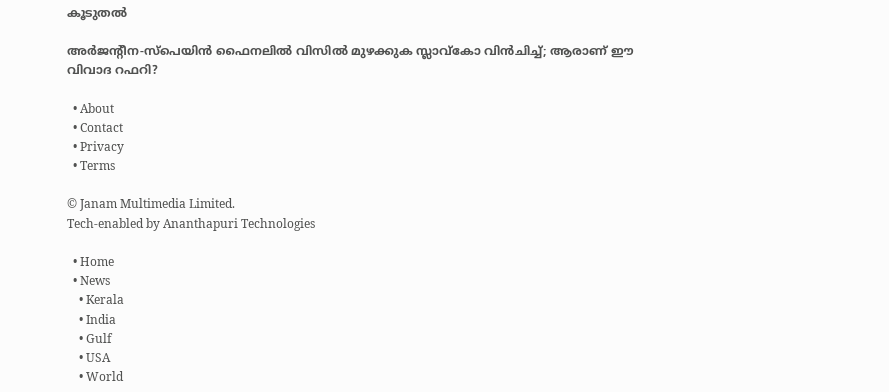കൂടുതല്‍

അര്‍ജന്റീന-സ്പെയിന്‍ ഫൈനലില്‍ വിസില്‍ മുഴക്കുക സ്ലാവ്കോ വിന്‍ചിച്ച്; ആരാണ് ഈ വിവാദ റഫറി?

  • About
  • Contact
  • Privacy
  • Terms

© Janam Multimedia Limited.
Tech-enabled by Ananthapuri Technologies

  • Home
  • News
    • Kerala
    • India
    • Gulf
    • USA
    • World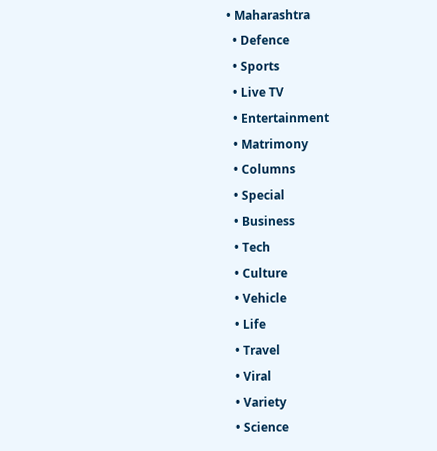• Maharashtra
  • Defence
  • Sports
  • Live TV
  • Entertainment
  • Matrimony
  • Columns
  • Special
  • Business
  • Tech
  • Culture
  • Vehicle
  • Life
  • Travel
  • Viral
  • Variety
  • Science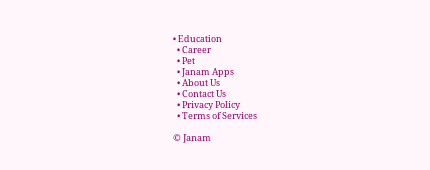• Education
  • Career
  • Pet
  • Janam Apps
  • About Us
  • Contact Us
  • Privacy Policy
  • Terms of Services

© Janam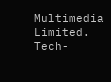Multimedia Limited.
Tech-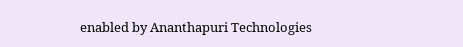enabled by Ananthapuri Technologies